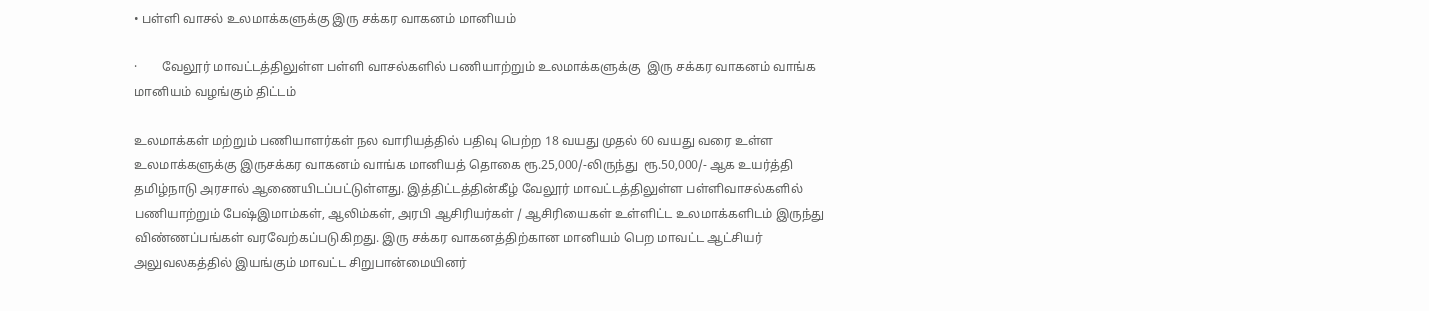• பள்ளி வாசல் உலமாக்களுக்கு இரு சக்கர வாகனம் மானியம்

·        வேலூர் மாவட்டத்திலுள்ள பள்ளி வாசல்களில் பணியாற்றும் உலமாக்களுக்கு  இரு சக்கர வாகனம் வாங்க மானியம் வழங்கும் திட்டம்

உலமாக்கள் மற்றும் பணியாளர்கள் நல வாரியத்தில் பதிவு பெற்ற 18 வயது முதல் 60 வயது வரை உள்ள உலமாக்களுக்கு இருசக்கர வாகனம் வாங்க மானியத் தொகை ரூ.25,000/-லிருந்து  ரூ.50,000/- ஆக உயர்த்தி தமிழ்நாடு அரசால் ஆணையிடப்பட்டுள்ளது. இத்திட்டத்தின்கீழ் வேலூர் மாவட்டத்திலுள்ள பள்ளிவாசல்களில் பணியாற்றும் பேஷ்இமாம்கள், ஆலிம்கள், அரபி ஆசிரியர்கள் / ஆசிரியைகள் உள்ளிட்ட உலமாக்களிடம் இருந்து விண்ணப்பங்கள் வரவேற்கப்படுகிறது. இரு சக்கர வாகனத்திற்கான மானியம் பெற மாவட்ட ஆட்சியர் அலுவலகத்தில் இயங்கும் மாவட்ட சிறுபான்மையினர்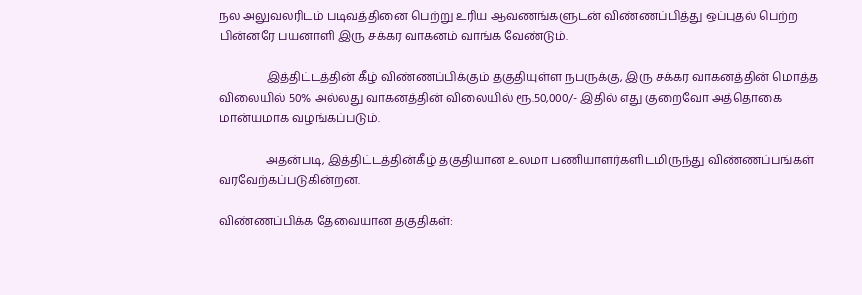நல அலுவலரிடம் படிவத்தினை பெற்று உரிய ஆவணங்களுடன் விண்ணப்பித்து ஒப்புதல் பெற்ற பின்னரே பயனாளி இரு சக்கர வாகனம் வாங்க வேண்டும்.

                இத்திட்டத்தின் கீழ் விண்ணப்பிக்கும் தகுதியுள்ள நபருக்கு, இரு சக்கர வாகனத்தின் மொத்த விலையில் 50% அல்லது வாகனத்தின் விலையில் ரூ.50,000/- இதில் எது குறைவோ அத்தொகை மான்யமாக வழங்கப்படும்.

                அதன்படி, இத்திட்டத்தின்கீழ் தகுதியான உலமா பணியாளர்களிடமிருந்து விண்ணப்பங்கள் வரவேற்கப்படுகின்றன.

விண்ணப்பிக்க தேவையான தகுதிகள்: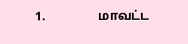1.                 மாவட்ட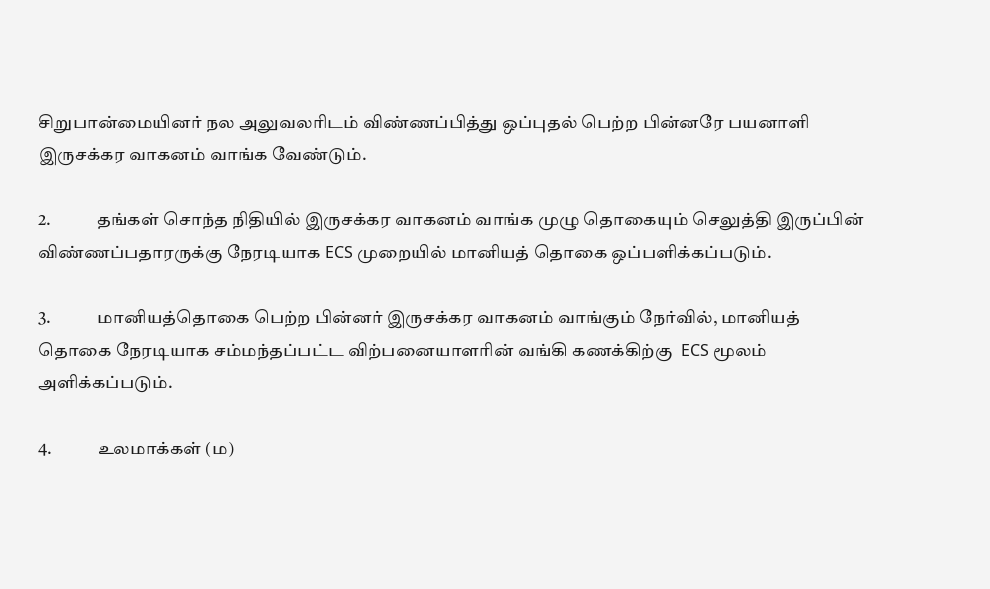சிறுபான்மையினர் நல அலுவலரிடம் விண்ணப்பித்து ஒப்புதல் பெற்ற பின்னரே பயனாளி இருசக்கர வாகனம் வாங்க வேண்டும்.

2.             தங்கள் சொந்த நிதியில் இருசக்கர வாகனம் வாங்க முழு தொகையும் செலுத்தி இருப்பின் விண்ணப்பதாரருக்கு நேரடியாக ECS முறையில் மானியத் தொகை ஒப்பளிக்கப்படும்.

3.             மானியத்தொகை பெற்ற பின்னர் இருசக்கர வாகனம் வாங்கும் நேர்வில், மானியத் தொகை நேரடியாக சம்மந்தப்பட்ட விற்பனையாளரின் வங்கி கணக்கிற்கு  ECS மூலம் அளிக்கப்படும்.

4.             உலமாக்கள் (ம)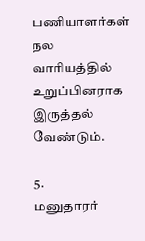பணியாளர்கள் நல வாரியத்தில் உறுப்பினராக இருத்தல் வேண்டும்.

5.             மனுதாரர்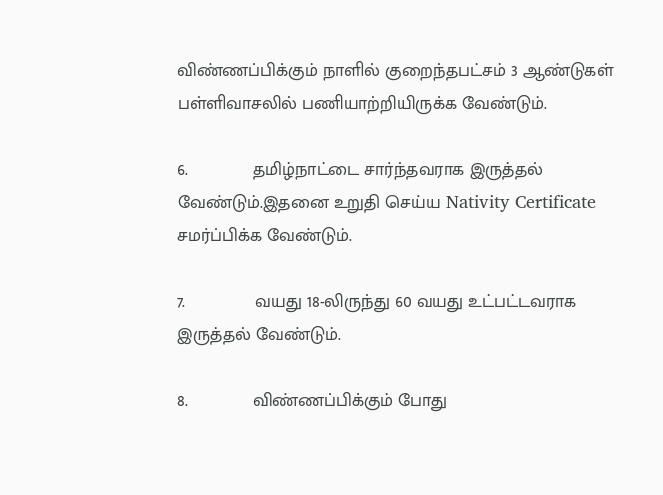விண்ணப்பிக்கும் நாளில் குறைந்தபட்சம் 3 ஆண்டுகள் பள்ளிவாசலில் பணியாற்றியிருக்க வேண்டும்.

6.             தமிழ்நாட்டை சார்ந்தவராக இருத்தல் வேண்டும்.இதனை உறுதி செய்ய Nativity Certificate சமர்ப்பிக்க வேண்டும்.

7.              வயது 18-லிருந்து 60 வயது உட்பட்டவராக இருத்தல் வேண்டும்.

8.             விண்ணப்பிக்கும் போது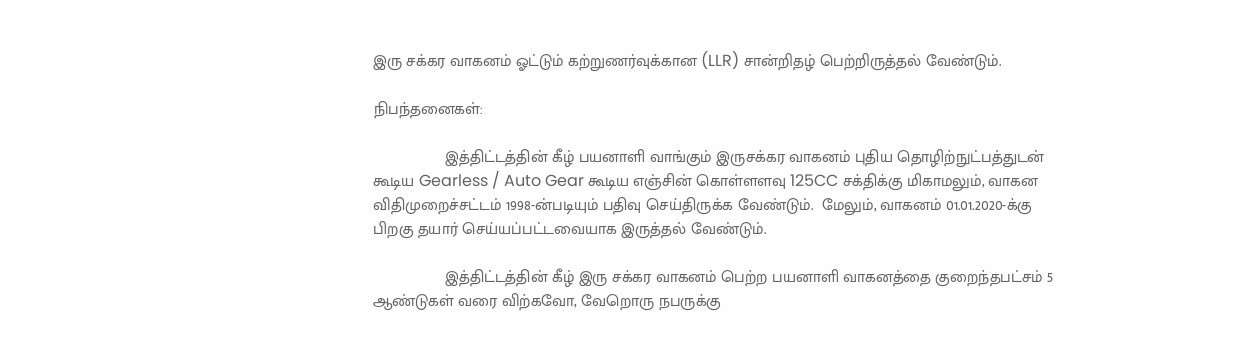இரு சக்கர வாகனம் ஓட்டும் கற்றுணர்வுக்கான (LLR) சான்றிதழ் பெற்றிருத்தல் வேண்டும்.

நிபந்தனைகள்:

                இத்திட்டத்தின் கீழ் பயனாளி வாங்கும் இருசக்கர வாகனம் புதிய தொழிற்நுட்பத்துடன் கூடிய Gearless / Auto Gear கூடிய எஞ்சின் கொள்ளளவு 125CC சக்திக்கு மிகாமலும், வாகன விதிமுறைச்சட்டம் 1998-ன்படியும் பதிவு செய்திருக்க வேண்டும்.  மேலும், வாகனம் 01.01.2020-க்கு பிறகு தயார் செய்யப்பட்டவையாக இருத்தல் வேண்டும்.

                இத்திட்டத்தின் கீழ் இரு சக்கர வாகனம் பெற்ற பயனாளி வாகனத்தை குறைந்தபட்சம் 5 ஆண்டுகள் வரை விற்கவோ, வேறொரு நபருக்கு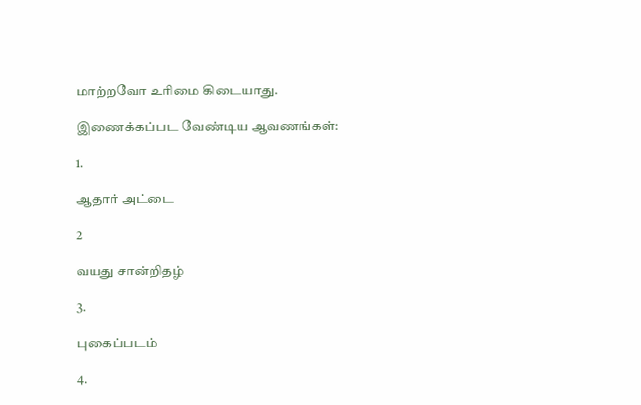மாற்றவோ உரிமை கிடையாது.

இணைக்கப்பட வேண்டிய ஆவணங்கள்:

1.

ஆதார் அட்டை

2

வயது சான்றிதழ்

3.

புகைப்படம்

4.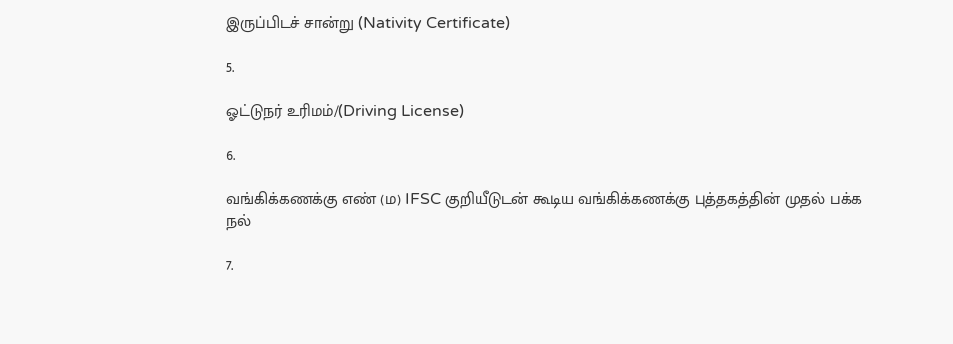இருப்பிடச் சான்று (Nativity Certificate)

5.

ஓட்டுநர் உரிமம்/(Driving License)

6.

வங்கிக்கணக்கு எண் (ம) IFSC குறியீடுடன் கூடிய வங்கிக்கணக்கு புத்தகத்தின் முதல் பக்க நல்

7.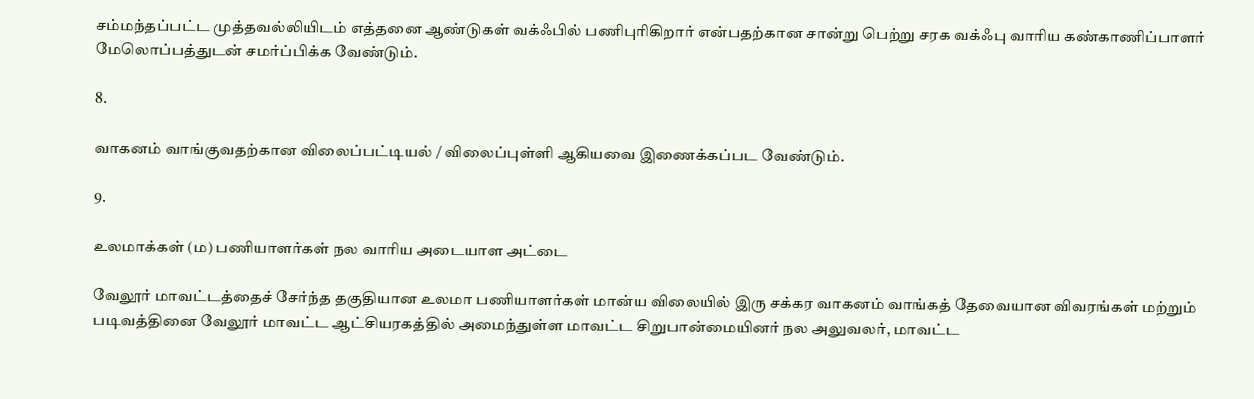சம்மந்தப்பட்ட முத்தவல்லியிடம் எத்தனை ஆண்டுகள் வக்ஃபில் பணிபுரிகிறார் என்பதற்கான சான்று பெற்று சரக வக்ஃபு வாரிய கண்காணிப்பாளர் மேலொப்பத்துடன் சமர்ப்பிக்க வேண்டும்.

8.

வாகனம் வாங்குவதற்கான விலைப்பட்டியல் / விலைப்புள்ளி ஆகியவை இணைக்கப்பட வேண்டும்.

9.

உலமாக்கள் (ம) பணியாளர்கள் நல வாரிய அடையாள அட்டை

வேலூர் மாவட்டத்தைச் சேர்ந்த தகுதியான உலமா பணியாளர்கள் மான்ய விலையில் இரு சக்கர வாகனம் வாங்கத் தேவையான விவரங்கள் மற்றும் படிவத்தினை வேலூர் மாவட்ட ஆட்சியரகத்தில் அமைந்துள்ள மாவட்ட சிறுபான்மையினர் நல அலுவலர், மாவட்ட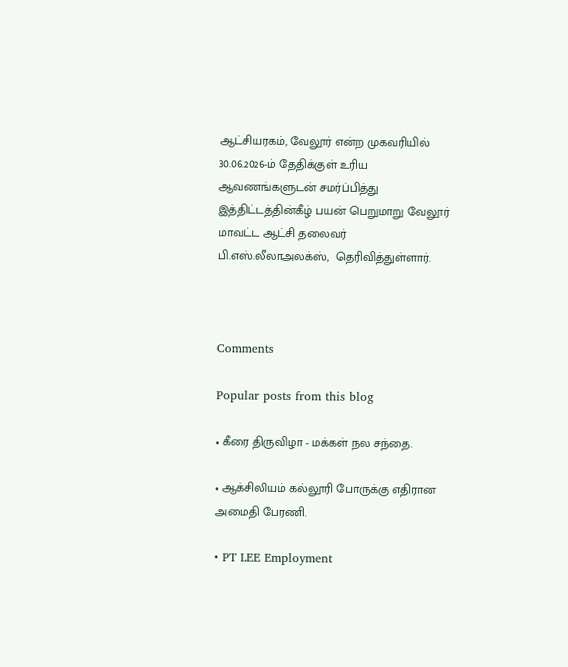ஆட்சியரகம், வேலூர் என்ற முகவரியில் 30.06.2026-ம் தேதிக்குள் உரிய ஆவணங்களுடன் சமர்ப்பித்து இத்திட்டத்தின்கீழ் பயன் பெறுமாறு வேலூர் மாவட்ட ஆட்சி தலைவர்   பி.எஸ்.லீலாஅலக்ஸ்,  தெரிவித்துள்ளார்.



Comments

Popular posts from this blog

• கீரை திருவிழா - மக்கள் நல சந்தை.

• ஆக்சிலியம் கல்லூரி போருக்கு எதிரான அமைதி பேரணி.

• PT LEE Employment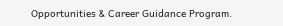Opportunities & Career Guidance Program.